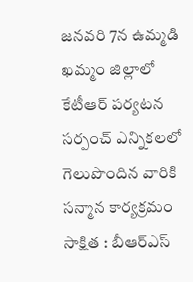జనవరి 7న ఉమ్మడి ఖమ్మం జిల్లాలో కేటీఆర్ పర్యటన
సర్పంచ్ ఎన్నికలలో గెలుపొందిన వారికి సన్మాన కార్యక్రమం
సాక్షిత : బీఆర్ఎస్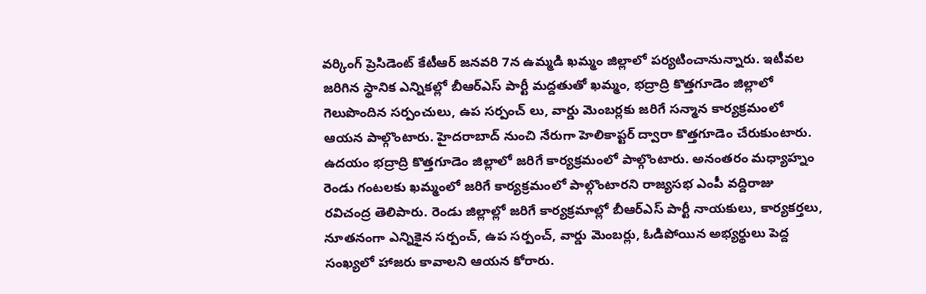వర్కింగ్ ప్రెసిడెంట్ కేటీఆర్ జనవరి 7న ఉమ్మడి ఖమ్మం జిల్లాలో పర్యటించానున్నారు. ఇటీవల జరిగిన స్థానిక ఎన్నికల్లో బీఆర్ఎస్ పార్టీ మద్దతుతో ఖమ్మం, భద్రాద్రి కొత్తగూడెం జిల్లాలో గెలుపొందిన సర్పంచులు, ఉప సర్పంచ్ లు, వార్డు మెంబర్లకు జరిగే సన్మాన కార్యక్రమంలో ఆయన పాల్గొంటారు. హైదరాబాద్ నుంచి నేరుగా హెలికాప్టర్ ద్వారా కొత్తగూడెం చేరుకుంటారు. ఉదయం భద్రాద్రి కొత్తగూడెం జిల్లాలో జరిగే కార్యక్రమంలో పాల్గొంటారు. అనంతరం మధ్యాహ్నం రెండు గంటలకు ఖమ్మంలో జరిగే కార్యక్రమంలో పాల్గొంటారని రాజ్యసభ ఎంపీ వద్దిరాజు రవిచంద్ర తెలిపారు. రెండు జిల్లాల్లో జరిగే కార్యక్రమాల్లో బీఆర్ఎస్ పార్టీ నాయకులు, కార్యకర్తలు, నూతనంగా ఎన్నికైన సర్పంచ్, ఉప సర్పంచ్, వార్డు మెంబర్లు, ఓడిపోయిన అభ్యర్థులు పెద్ద సంఖ్యలో హాజరు కావాలని ఆయన కోరారు.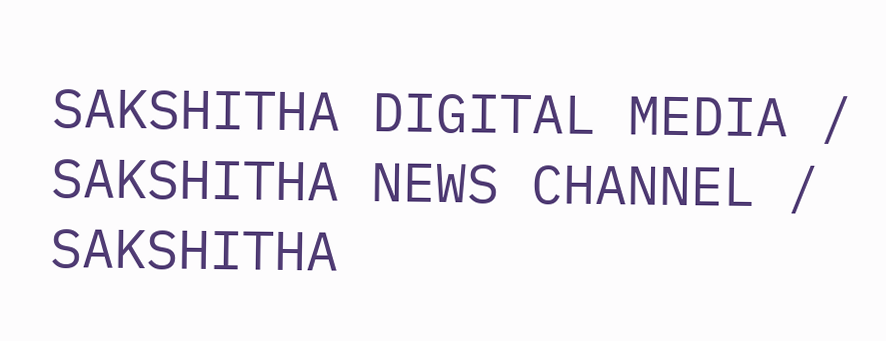SAKSHITHA DIGITAL MEDIA / SAKSHITHA NEWS CHANNEL / SAKSHITHA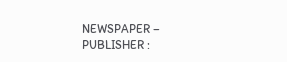NEWSPAPER – PUBLISHER :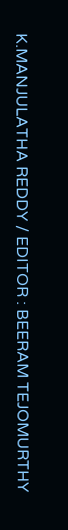K.MANJULATHA REDDY / EDITOR : BEERAM TEJOMURTHY